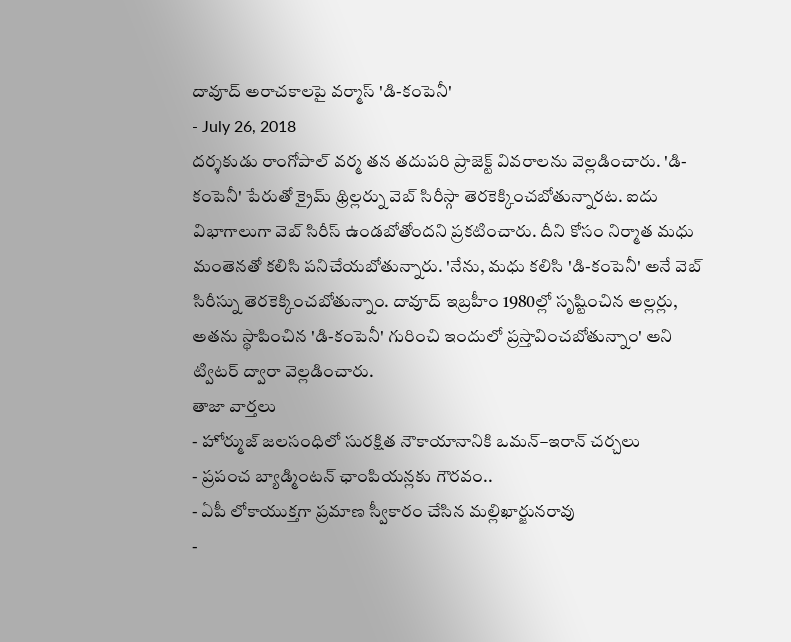దావూద్ అరాచకాలపై వర్మాస్ 'డి-కంపెనీ'
- July 26, 2018
దర్శకుడు రాంగోపాల్ వర్మ తన తదుపరి ప్రాజెక్ట్ వివరాలను వెల్లడించారు. 'డి-కంపెనీ' పేరుతో క్రైమ్ థ్రిల్లర్ను వెబ్ సిరీస్గా తెరకెక్కించబోతున్నారట. ఐదు విభాగాలుగా వెబ్ సిరీస్ ఉండబోతోందని ప్రకటించారు. దీని కోసం నిర్మాత మధు మంతెనతో కలిసి పనిచేయబోతున్నారు. 'నేను, మధు కలిసి 'డి-కంపెనీ' అనే వెబ్ సిరీస్ను తెరకెక్కించబోతున్నాం. దావూద్ ఇబ్రహీం 1980ల్లో సృష్టించిన అల్లర్లు, అతను స్థాపించిన 'డి-కంపెనీ' గురించి ఇందులో ప్రస్తావించబోతున్నాం' అని ట్విటర్ ద్వారా వెల్లడించారు.
తాజా వార్తలు
- హోర్ముజ్ జలసంధిలో సురక్షిత నౌకాయానానికి ఒమన్–ఇరాన్ చర్చలు
- ప్రపంచ బ్యాడ్మింటన్ ఛాంపియన్లకు గౌరవం..
- ఏపీ లోకాయుక్తగా ప్రమాణ స్వీకారం చేసిన మల్లిఖార్జునరావు
-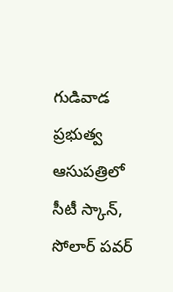గుడివాడ ప్రభుత్వ ఆసుపత్రిలో సీటీ స్కాన్, సోలార్ పవర్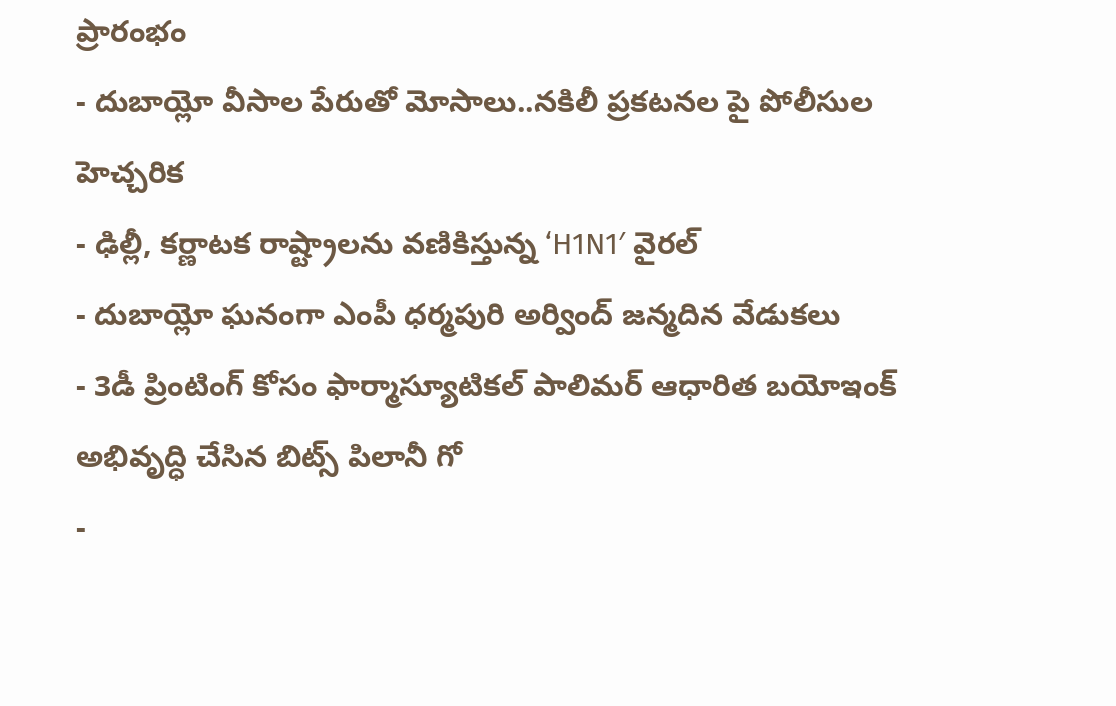ప్రారంభం
- దుబాయ్లో వీసాల పేరుతో మోసాలు..నకిలీ ప్రకటనల పై పోలీసుల హెచ్చరిక
- ఢిల్లీ, కర్ణాటక రాష్ట్రాలను వణికిస్తున్న ‘H1N1′ వైరల్
- దుబాయ్లో ఘనంగా ఎంపీ ధర్మపురి అర్వింద్ జన్మదిన వేడుకలు
- 3డీ ప్రింటింగ్ కోసం ఫార్మాస్యూటికల్ పాలిమర్ ఆధారిత బయోఇంక్ అభివృద్ధి చేసిన బిట్స్ పిలానీ గో
-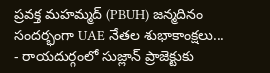ప్రవక్త మహమ్మద్ (PBUH) జన్మదినం సందర్భంగా UAE నేతల శుభాకాంక్షలు...
- రాయదుర్గంలో సుజ్లాన్ ప్రాజెక్టుకు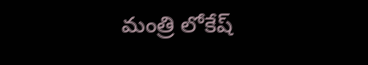మంత్రి లోకేష్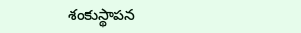శంకుస్థాపన